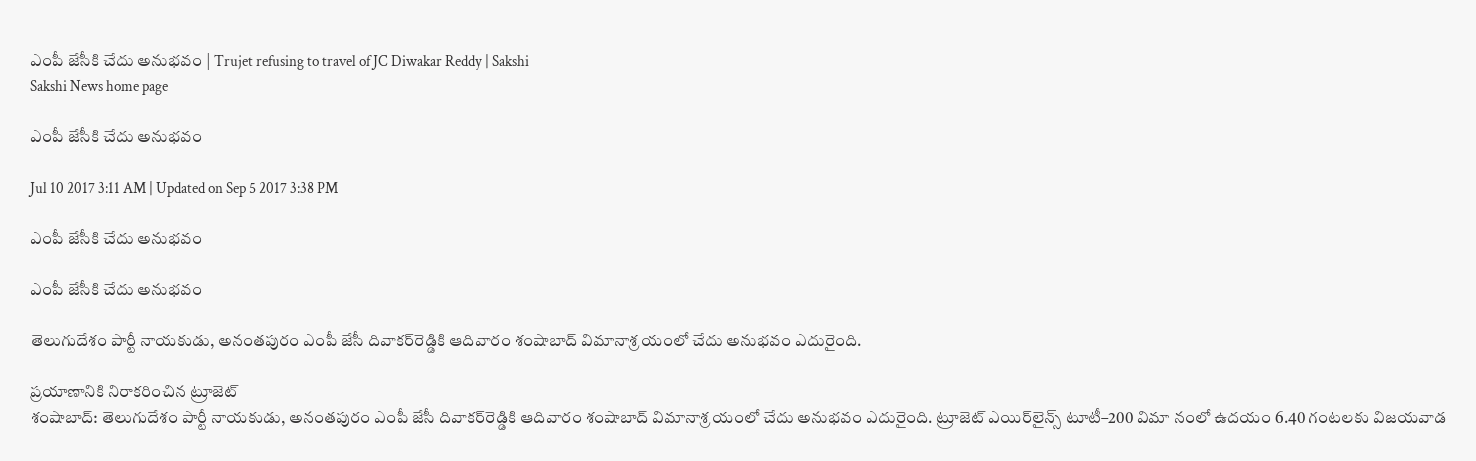ఎంపీ జేసీకి చేదు అనుభవం | Trujet refusing to travel of JC Diwakar Reddy | Sakshi
Sakshi News home page

ఎంపీ జేసీకి చేదు అనుభవం

Jul 10 2017 3:11 AM | Updated on Sep 5 2017 3:38 PM

ఎంపీ జేసీకి చేదు అనుభవం

ఎంపీ జేసీకి చేదు అనుభవం

తెలుగుదేశం పార్టీ నాయకుడు, అనంతపురం ఎంపీ జేసీ దివాకర్‌రెడ్డికి ఆదివారం శంషాబాద్‌ విమానాశ్ర యంలో చేదు అనుభవం ఎదురైంది.

ప్రయాణానికి నిరాకరించిన ట్రూజెట్‌
శంషాబాద్‌: తెలుగుదేశం పార్టీ నాయకుడు, అనంతపురం ఎంపీ జేసీ దివాకర్‌రెడ్డికి ఆదివారం శంషాబాద్‌ విమానాశ్ర యంలో చేదు అనుభవం ఎదురైంది. ట్రూజెట్‌ ఎయిర్‌లైన్స్‌ టూటీ–200 విమా నంలో ఉదయం 6.40 గంటలకు విజయవాడ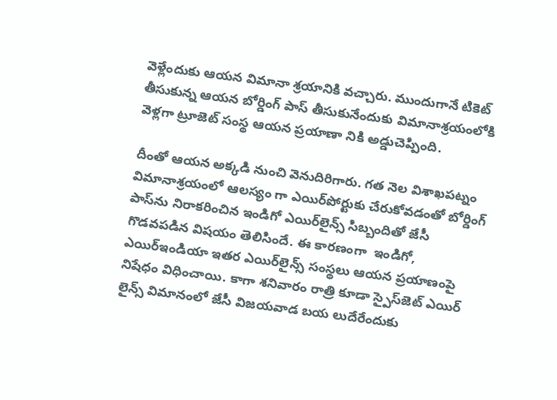వెళ్లేందుకు ఆయన విమానా శ్రయానికి వచ్చారు. ముందుగానే టికెట్‌ తీసుకున్న ఆయన బోర్డింగ్‌ పాస్‌ తీసుకునేందుకు విమానాశ్రయంలోకి వెళ్లగా ట్రూజెట్‌ సంస్థ ఆయన ప్రయాణా నికి అడ్డుచెప్పింది.

దీంతో ఆయన అక్కడి నుంచి వెనుదిరిగారు. గత నెల విశాఖపట్నం విమానాశ్రయంలో ఆలస్యం గా ఎయిర్‌పోర్టుకు చేరుకోవడంతో బోర్డింగ్‌ పాస్‌ను నిరాకరించిన ఇండిగో ఎయిర్‌లైన్స్‌ సిబ్బందితో జేసీ గొడవపడిన విషయం తెలిసిందే. ఈ కారణంగా  ఇండిగో, ఎయిర్‌ఇండియా ఇతర ఎయిర్‌లైన్స్‌ సంస్థలు ఆయన ప్రయాణంపై నిషేధం విధించాయి. కాగా శనివారం రాత్రి కూడా స్పైస్‌జెట్‌ ఎయిర్‌ లైన్స్‌ విమానంలో జేసీ విజయవాడ బయ లుదేరేందుకు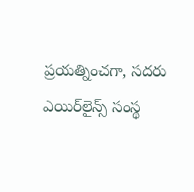ప్రయత్నించగా, సదరు ఎయిర్‌లైన్స్‌ సంస్థ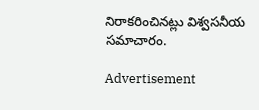నిరాకరించినట్లు విశ్వసనీయ సమాచారం.

Advertisement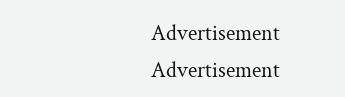Advertisement
Advertisement